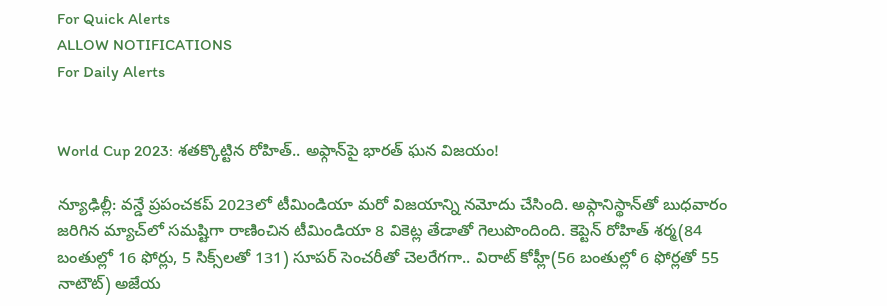For Quick Alerts
ALLOW NOTIFICATIONS
For Daily Alerts


World Cup 2023: శతక్కొట్టిన రోహిత్.. అఫ్గాన్‌పై భారత్ ఘన విజయం!

న్యూఢిల్లీ: వన్డే ప్రపంచకప్ 2023లో టీమిండియా మరో విజయాన్ని నమోదు చేసింది. అఫ్గానిస్థాన్‌తో బుధవారం జరిగిన మ్యాచ్‌లో సమష్టిగా రాణించిన టీమిండియా 8 వికెట్ల తేడాతో గెలుపొందింది. కెప్టెన్ రోహిత్ శర్మ(84 బంతుల్లో 16 ఫోర్లు, 5 సిక్స్‌లతో 131) సూపర్ సెంచరీతో చెలరేగగా.. విరాట్ కోహ్లీ(56 బంతుల్లో 6 ఫోర్లతో 55 నాటౌట్) అజేయ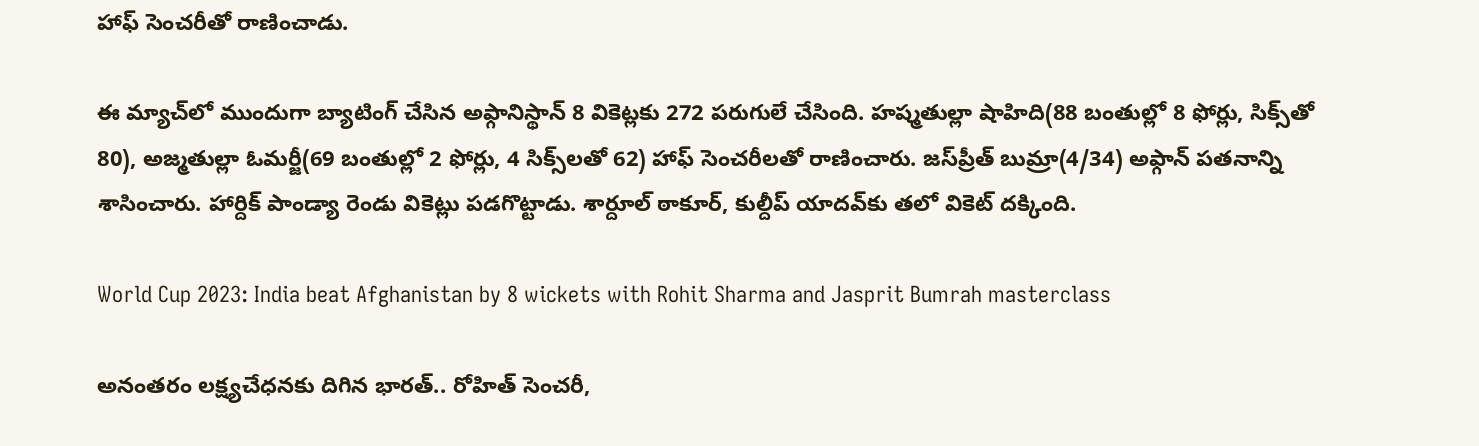హాఫ్ సెంచరీతో రాణించాడు.

ఈ మ్యాచ్‌లో ముందుగా బ్యాటింగ్ చేసిన అఫ్గానిస్థాన్ 8 వికెట్లకు 272 పరుగులే చేసింది. హష్మతుల్లా షాహిది(88 బంతుల్లో 8 ఫోర్లు, సిక్స్‌తో 80), అజ్మతుల్లా ఓమర్జీ(69 బంతుల్లో 2 ఫోర్లు, 4 సిక్స్‌లతో 62) హాఫ్ సెంచరీలతో రాణించారు. జస్‌ప్రీత్ బుమ్రా(4/34) అఫ్గాన్ పతనాన్ని శాసించారు. హార్దిక్ పాండ్యా రెండు వికెట్లు పడగొట్టాడు. శార్దూల్ ఠాకూర్, కుల్దీప్ యాదవ్‌కు తలో వికెట్ దక్కింది.

World Cup 2023: India beat Afghanistan by 8 wickets with Rohit Sharma and Jasprit Bumrah masterclass

అనంతరం లక్ష్యచేధనకు దిగిన భారత్.. రోహిత్ సెంచరీ,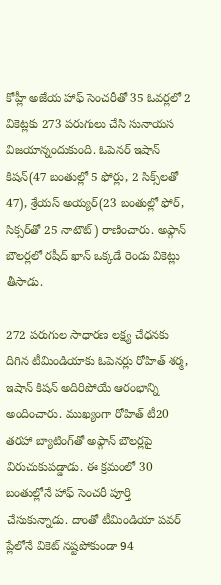కోహ్లీ అజేయ హాఫ్ సెంచరీతో 35 ఓవర్లలో 2 వికెట్లకు 273 పరుగులు చేసి సునాయస విజయాన్నందుకుంది. ఓపెనర్ ఇషాన్ కిషన్(47 బంతుల్లో 5 ఫోర్లు, 2 సిక్స్‌లతో 47), శ్రేయస్ అయ్యర్(23 బంతుల్లో ఫోర్, సిక్సర్‌తో 25 నాటౌట్) రాణించారు. అఫ్గాన్ బౌలర్లలో రషీద్ ఖాన్ ఒక్కడే రెండు వికెట్లు తీసాడు.

272 పరుగుల సాధారణ లక్ష్య చేధనకు దిగిన టీమిండియాకు ఓపెనర్లు రోహిత్ శర్మ, ఇషాన్ కిషన్ అదిరిపోయే ఆరంభాన్ని అందించారు. ముఖ్యంగా రోహిత్ టీ20 తరహా బ్యాటింగ్‌తో అఫ్గాన్ బౌలర్లపై విరుచుకుపడ్డాడు. ఈ క్రమంలో 30 బంతుల్లోనే హాఫ్ సెంచరీ పూర్తి చేసుకున్నాడు. దాంతో టీమిండియా పవర్ ప్లేలోనే వికెట్ నష్టపోకుండా 94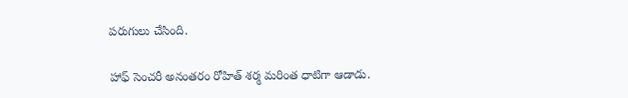పరుగులు చేసింది.

హాఫ్ సెంచరీ అనంతరం రోహిత్ శర్మ మరింత ధాటిగా ఆడాడు.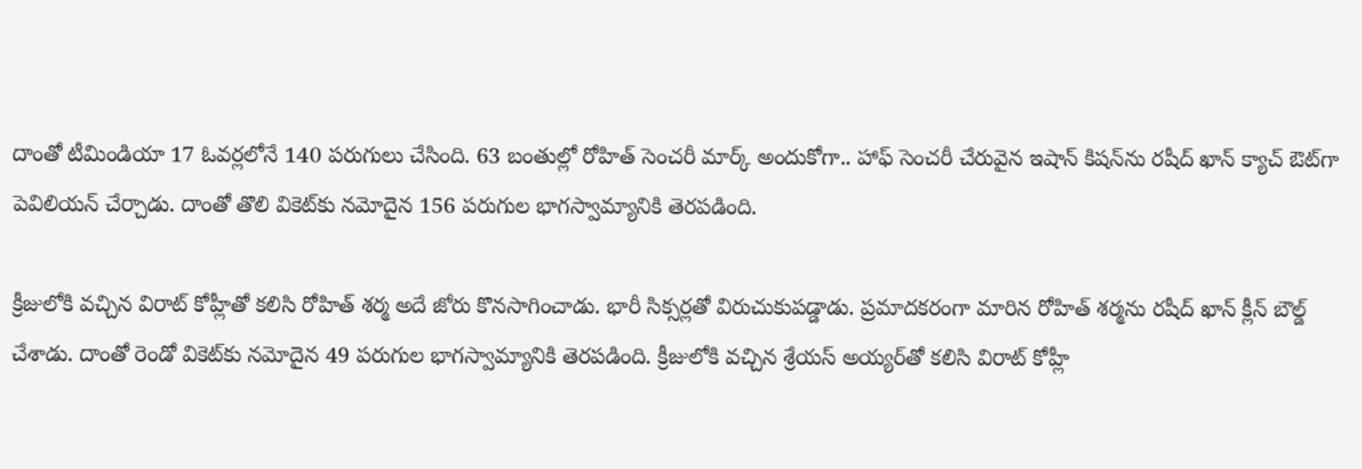దాంతో టీమిండియా 17 ఓవర్లలోనే 140 పరుగులు చేసింది. 63 బంతుల్లో రోహిత్ సెంచరీ మార్క్ అందుకోగా.. హాఫ్ సెంచరీ చేరువైన ఇషాన్ కిషన్‌ను రషీద్ ఖాన్ క్యాచ్ ఔట్‌గా పెవిలియన్ చేర్చాడు. దాంతో తొలి వికెట్‌కు నమోదైన 156 పరుగుల భాగస్వామ్యానికి తెరపడింది.

క్రీజులోకి వచ్చిన విరాట్ కోహ్లీతో కలిసి రోహిత్ శర్మ అదే జోరు కొనసాగించాడు. భారీ సిక్సర్లతో విరుచుకుపడ్డాడు. ప్రమాదకరంగా మారిన రోహిత్ శర్మను రషీద్ ఖాన్ క్లీన్ బౌల్డ్ చేశాడు. దాంతో రెండో వికెట్‌కు నమోదైన 49 పరుగుల భాగస్వామ్యానికి తెరపడింది. క్రీజులోకి వచ్చిన శ్రేయస్ అయ్యర్‌తో కలిసి విరాట్ కోహ్లీ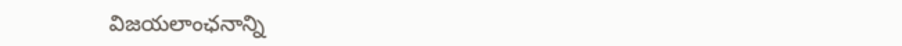విజయలాంఛనాన్ని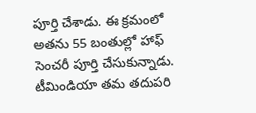పూర్తి చేశాడు. ఈ క్రమంలో అతను 55 బంతుల్లో హాఫ్ సెంచరీ పూర్తి చేసుకున్నాడు. టీమిండియా తమ తదుపరి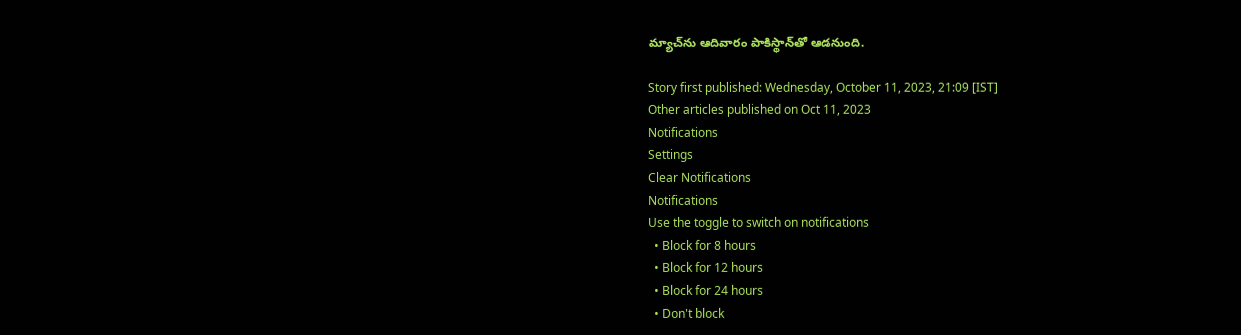మ్యాచ్‌ను ఆదివారం పాకిస్థాన్‌తో ఆడనుంది.

Story first published: Wednesday, October 11, 2023, 21:09 [IST]
Other articles published on Oct 11, 2023
Notifications
Settings
Clear Notifications
Notifications
Use the toggle to switch on notifications
  • Block for 8 hours
  • Block for 12 hours
  • Block for 24 hours
  • Don't block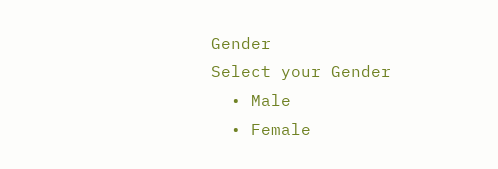Gender
Select your Gender
  • Male
  • Female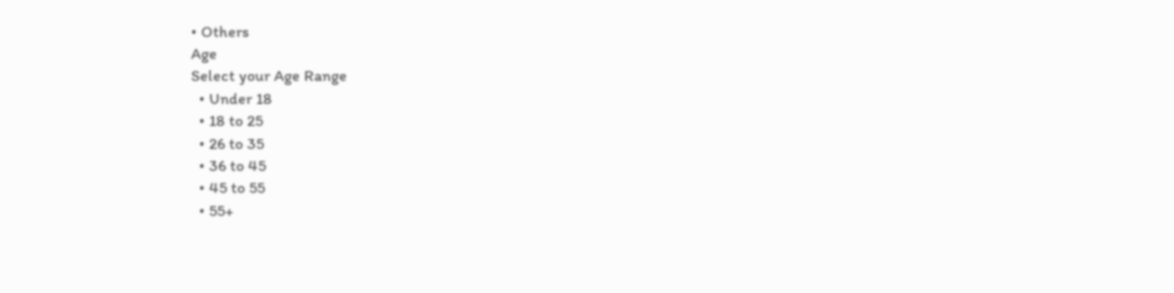• Others
Age
Select your Age Range
  • Under 18
  • 18 to 25
  • 26 to 35
  • 36 to 45
  • 45 to 55
  • 55+